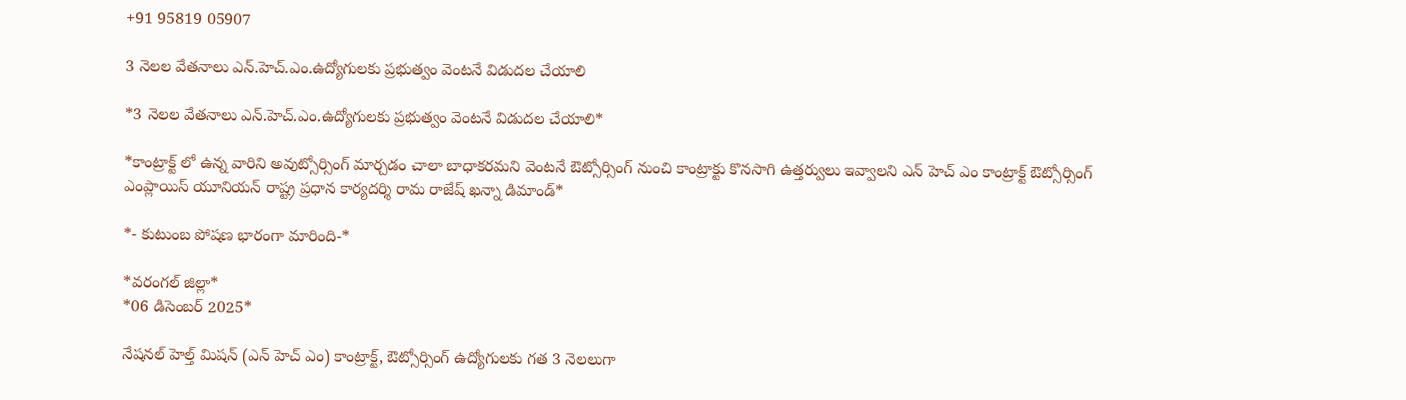+91 95819 05907

3 నెలల వేతనాలు ఎన్.హెచ్.ఎం.ఉద్యోగులకు ప్రభుత్వం వెంటనే విడుదల చేయాలి

*3 నెలల వేతనాలు ఎన్.హెచ్.ఎం.ఉద్యోగులకు ప్రభుత్వం వెంటనే విడుదల చేయాలి*

*కాంట్రాక్ట్ లో ఉన్న వారిని అవుట్సోర్సింగ్ మార్చడం చాలా బాధాకరమని వెంటనే ఔట్సోర్సింగ్ నుంచి కాంట్రాక్టు కొనసాగి ఉత్తర్వులు ఇవ్వాలని ఎన్ హెచ్ ఎం కాంట్రాక్ట్ ఔట్సోర్సింగ్ ఎంప్లాయిస్ యూనియన్ రాష్ట్ర ప్రధాన కార్యదర్శి రామ రాజేష్ ఖన్నా డిమాండ్*

*- కుటుంబ పోషణ భారంగా మారింది-*

*వరంగల్ జిల్లా*
*06 డిసెంబర్ 2025*

నేషనల్ హెల్త్ మిషన్ (ఎన్ హెచ్ ఎం) కాంట్రాక్ట్, ఔట్సోర్సింగ్ ఉద్యోగులకు గత 3 నెలలుగా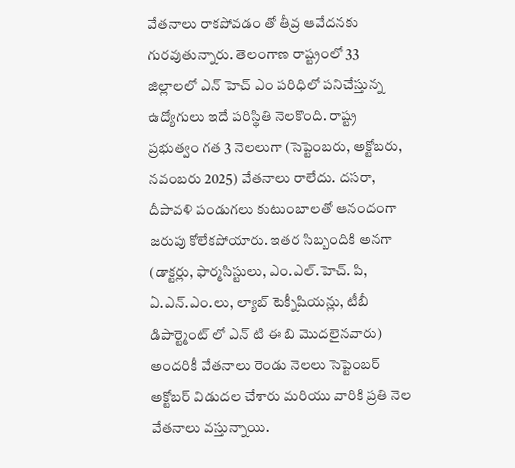వేతనాలు రాకపోవడం తో తీవ్ర ఆవేదనకు గురవుతున్నారు. తెలంగాణ రాష్ట్రంలో 33 జిల్లాలలో ఎన్ హెచ్ ఎం పరిధిలో పనిచేస్తున్న ఉద్యోగులు ఇదే పరిస్థితి నెలకొంది. రాష్ట్ర ప్రభుత్వం గత 3 నెలలుగా (సెప్టెంబరు, అక్టోబరు, నవంబరు 2025) వేతనాలు రాలేదు. దసరా, దీపావళి పండుగలు కుటుంబాలతో ఆనందంగా జరుపు కోలేకపోయారు. ఇతర సిబ్బందికి అనగా (డాక్టర్లు, ఫార్మసిస్టులు, ఎం.ఎల్.హెచ్. పి, ఏ.ఎన్.ఎం.లు, ల్యాబ్ టెక్నీషియన్లు, టీబీ డిపార్ట్మెంట్ లో ఎన్ టి ఈ బి మొదలైనవారు) అందరికీ వేతనాలు రెండు నెలలు సెప్టెంబర్ అక్టోబర్ విడుదల చేశారు మరియు వారికి ప్రతి నెల వేతనాలు వస్తున్నాయి.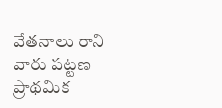వేతనాలు రాని వారు పట్టణ ప్రాథమిక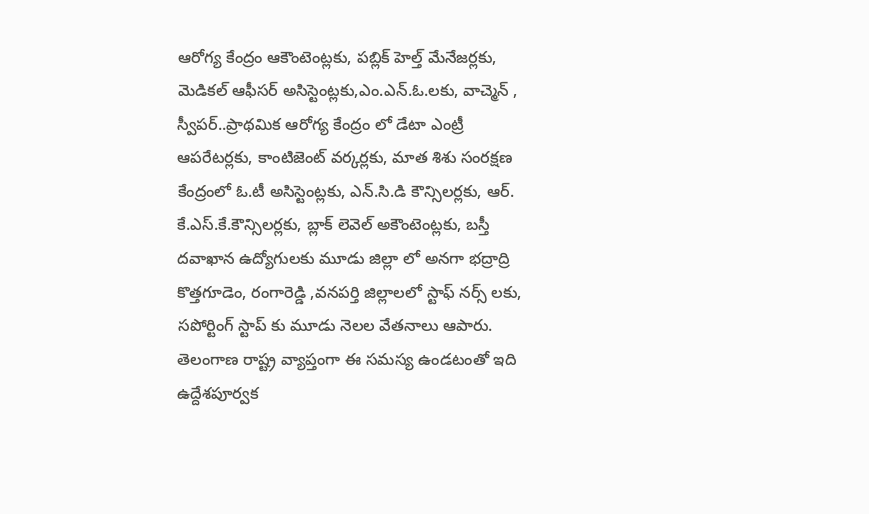ఆరోగ్య కేంద్రం ఆకౌంటెంట్లకు, పబ్లిక్ హెల్త్ మేనేజర్లకు, మెడికల్ ఆఫీసర్ అసిస్టెంట్లకు,ఎం.ఎన్.ఓ.లకు, వాచ్మెన్ , స్వీపర్..ప్రాథమిక ఆరోగ్య కేంద్రం లో డేటా ఎంట్రీ ఆపరేటర్లకు, కాంటిజెంట్ వర్కర్లకు, మాత శిశు సంరక్షణ కేంద్రంలో ఓ.టీ అసిస్టెంట్లకు, ఎన్.సి.డి కౌన్సిలర్లకు, ఆర్. కే.ఎస్.కే.కౌన్సిలర్లకు, బ్లాక్ లెవెల్ అకౌంటెంట్లకు, బస్తీ దవాఖాన ఉద్యోగులకు మూడు జిల్లా లో అనగా భద్రాద్రి కొత్తగూడెం, రంగారెడ్డి ,వనపర్తి జిల్లాలలో స్టాఫ్ నర్స్ లకు, సపోర్టింగ్ స్టాప్ కు మూడు నెలల వేతనాలు ఆపారు. తెలంగాణ రాష్ట్ర వ్యాప్తంగా ఈ సమస్య ఉండటంతో ఇది ఉద్దేశపూర్వక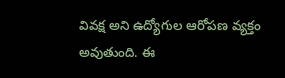వివక్ష అని ఉద్యోగుల ఆరోపణ వ్యక్తం అవుతుంది. ఈ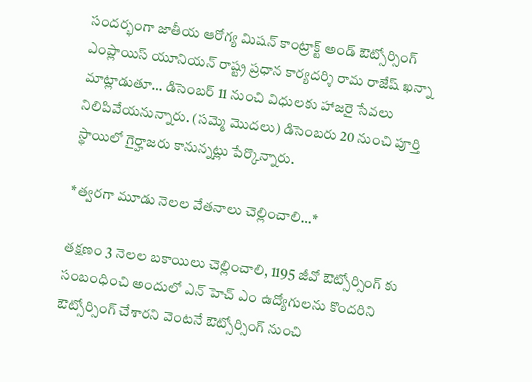సందర్భంగా జాతీయ ఆరోగ్య మిషన్ కాంట్రాక్ట్ అండ్ ఔట్సోర్సింగ్ ఎంప్లాయిస్ యూనియన్ రాష్ట్ర ప్రధాన కార్యదర్శి రామ రాజేష్ ఖన్నా మాట్లాడుతూ… డిసెంబర్ 11 నుంచి విధులకు హాజరై సేవలు నిలిపివేయనున్నారు. (సమ్మె మొదలు) డిసెంబరు 20 నుంచి పూర్తి స్థాయిలో గైర్హాజరు కానున్నట్లు పేర్కొన్నారు.

*త్వరగా మూడు నెలల వేతనాలు చెల్లించాలి…*

తక్షణం 3 నెలల బకాయిలు చెల్లించాలి, 1195 జీవో ఔట్సోర్సింగ్ కు సంబంధించి అందులో ఎన్ హెచ్ ఎం ఉద్యోగులను కొందరిని ఔట్సోర్సింగ్ చేశారని వెంటనే ఔట్సోర్సింగ్ నుంచి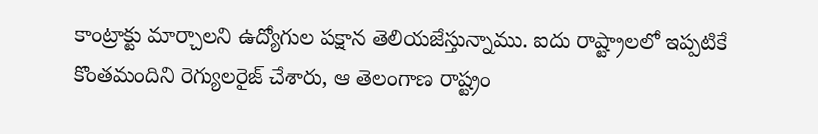కాంట్రాక్టు మార్చాలని ఉద్యోగుల పక్షాన తెలియజేస్తున్నాము. ఐదు రాష్ట్రాలలో ఇప్పటికే కొంతమందిని రెగ్యులరైజ్ చేశారు, ఆ తెలంగాణ రాష్ట్రం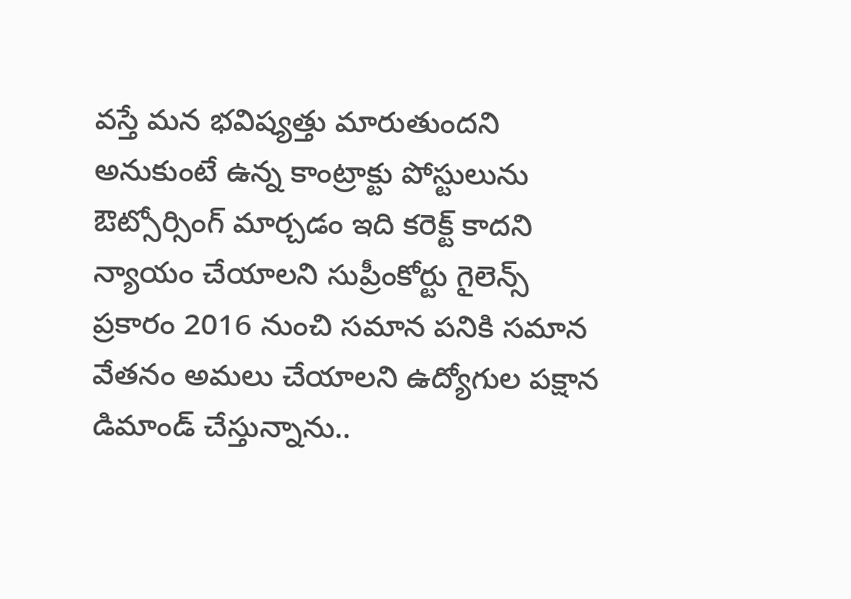వస్తే మన భవిష్యత్తు మారుతుందని అనుకుంటే ఉన్న కాంట్రాక్టు పోస్టులును ఔట్సోర్సింగ్ మార్చడం ఇది కరెక్ట్ కాదని న్యాయం చేయాలని సుప్రీంకోర్టు గైలెన్స్ ప్రకారం 2016 నుంచి సమాన పనికి సమాన వేతనం అమలు చేయాలని ఉద్యోగుల పక్షాన డిమాండ్ చేస్తున్నాను..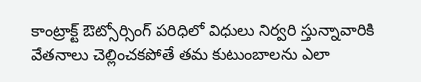కాంట్రాక్ట్ ఔట్సోర్సింగ్ పరిధిలో విధులు నిర్వరి స్తున్నావారికి వేతనాలు చెల్లించకపోతే తమ కుటుంబాలను ఎలా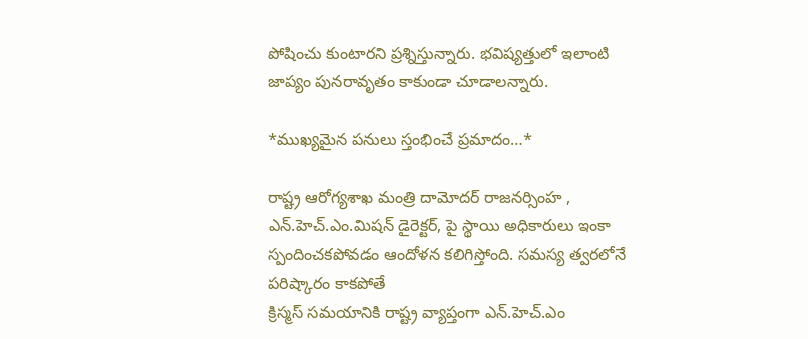పోషించు కుంటారని ప్రశ్నిస్తున్నారు. భవిష్యత్తులో ఇలాంటి జాప్యం పునరావృతం కాకుండా చూడాలన్నారు.

*ముఖ్యమైన పనులు స్తంభించే ప్రమాదం…*

రాష్ట్ర ఆరోగ్యశాఖ మంత్రి దామోదర్ రాజనర్సింహ , ఎన్.హెచ్.ఎం.మిషన్ డైరెక్టర్, పై స్థాయి అధికారులు ఇంకా స్పందించకపోవడం ఆందోళన కలిగిస్తోంది. సమస్య త్వరలోనే పరిష్కారం కాకపోతే
క్రిస్మస్ సమయానికి రాష్ట్ర వ్యాప్తంగా ఎన్.హెచ్.ఎం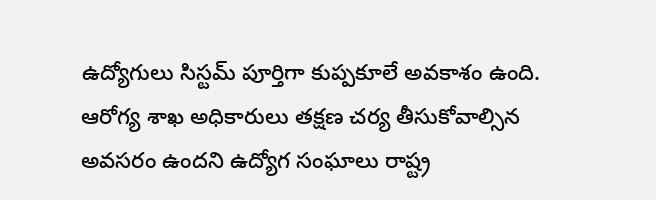ఉద్యోగులు సిస్టమ్ పూర్తిగా కుప్పకూలే అవకాశం ఉంది. ఆరోగ్య శాఖ అధికారులు తక్షణ చర్య తీసుకోవాల్సిన అవసరం ఉందని ఉద్యోగ సంఘాలు రాష్ట్ర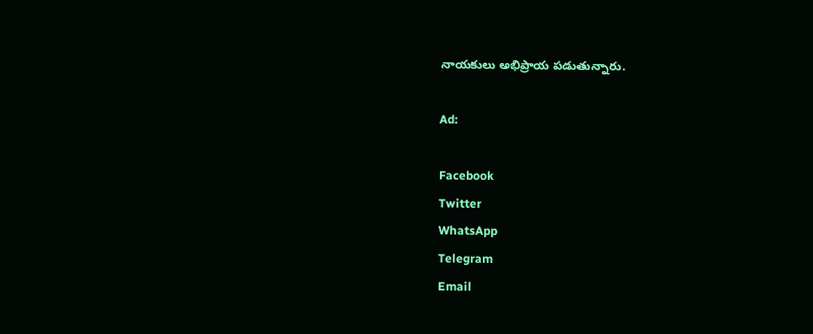నాయకులు అభిప్రాయ పడుతున్నారు.

Ad:

Facebook
Twitter
WhatsApp
Telegram
Email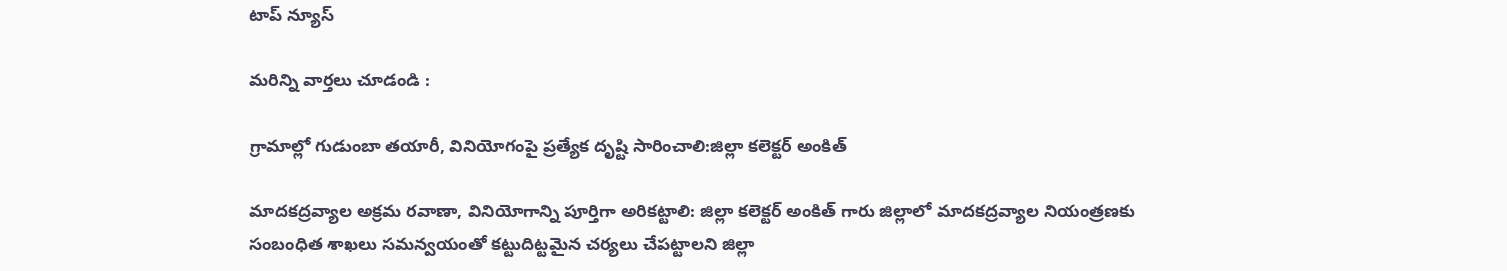టాప్ న్యూస్

మరిన్ని వార్తలు చూడండి :

గ్రామాల్లో గుడుంబా తయారీ, వినియోగంపై ప్రత్యేక దృష్టి సారించాలి:జిల్లా కలెక్టర్ అంకిత్

మాదకద్రవ్యాల అక్రమ రవాణా, వినియోగాన్ని పూర్తిగా అరికట్టాలి: జిల్లా కలెక్టర్ అంకిత్ గారు జిల్లాలో మాదకద్రవ్యాల నియంత్రణకు సంబంధిత శాఖలు సమన్వయంతో కట్టుదిట్టమైన చర్యలు చేపట్టాలని జిల్లా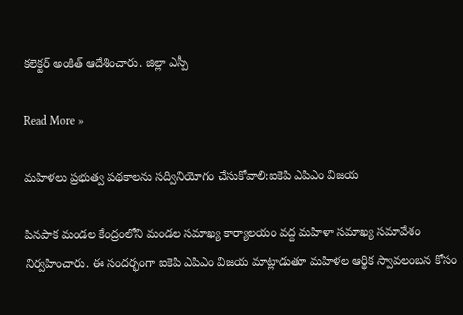కలెక్టర్ అంకిత్ ఆదేశించారు. జిల్లా ఎస్పీ

Read More »

మహిళలు ప్రభుత్వ పథకాలను సద్వినియోగం చేసుకోవాలి:ఐకెపి ఎపిఎం విజయ

పినపాక మండల కేంద్రంలోని మండల సమాఖ్య కార్యాలయం వద్ద మహిళా సమాఖ్య సమావేశం నిర్వహించారు. ఈ సందర్భంగా ఐకెపి ఎపిఎం విజయ మాట్లాడుతూ మహిళల ఆర్థిక స్వావలంబన కోసం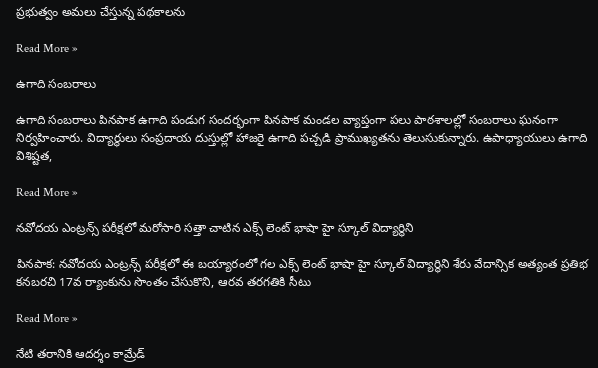ప్రభుత్వం అమలు చేస్తున్న పథకాలను

Read More »

ఉగాది సంబరాలు

ఉగాది సంబరాలు పినపాక ఉగాది పండుగ సందర్భంగా పినపాక మండల వ్యాప్తంగా పలు పాఠశాలల్లో సంబరాలు ఘనంగా నిర్వహించారు. విద్యార్థులు సంప్రదాయ దుస్తుల్లో హాజరై ఉగాది పచ్చడి ప్రాముఖ్యతను తెలుసుకున్నారు. ఉపాధ్యాయులు ఉగాది విశిష్టత,

Read More »

నవోదయ ఎంట్రన్స్ పరీక్షలో మరోసారి సత్తా చాటిన ఎక్స్ లెంట్ భాషా హై స్కూల్ విద్యార్థిని

పినపాక: నవోదయ ఎంట్రన్స్ పరీక్షలో ఈ బయ్యారంలో గల ఎక్స్ లెంట్ భాషా హై స్కూల్ విద్యార్థిని శేరు వేదాన్సిక అత్యంత ప్రతిభ కనబరచి 17వ ర్యాంకును సొంతం చేసుకొని, ఆరవ తరగతికి సీటు

Read More »

నేటి తరానికి ఆదర్శం కామ్రేడ్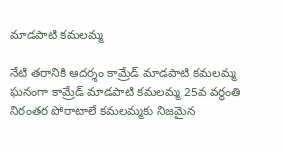మాడపాటి కమలమ్మ

నేటి తరానికి ఆదర్శం కామ్రేడ్ మాడపాటి కమలమ్మ ఘనంగా కామ్రేడ్ మాడపాటి కమలమ్మ 25వ వర్ధంతి నిరంతర పోరాటాలే కమలమ్మకు నిజమైన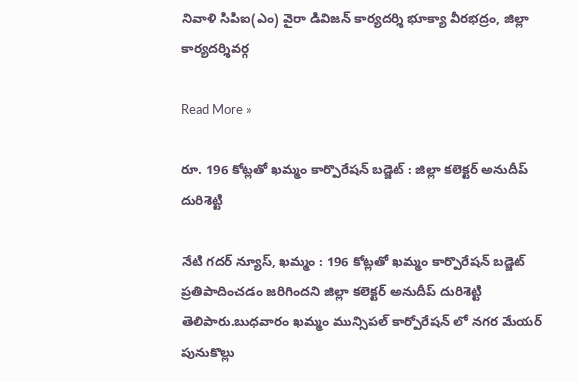నివాళి సిపిఐ(ఎం) వైరా డివిజన్ కార్యదర్శి భూక్యా వీరభద్రం, జిల్లా కార్యదర్శివర్గ

Read More »

రూ. 196 కోట్లతో ఖమ్మం కార్పొరేషన్ బడ్జెట్ : జిల్లా కలెక్టర్ అనుదీప్ దురిశెట్టి

నేటి గదర్ న్యూస్, ఖమ్మం : 196 కోట్లతో ఖమ్మం కార్పొరేషన్ బడ్జెట్ ప్రతిపాదించడం జరిగిందని జిల్లా కలెక్టర్ అనుదీప్ దురిశెట్టి తెలిపారు.బుధవారం ఖమ్మం మున్సిపల్ కార్పోరేషన్ లో నగర మేయర్ పునుకొల్లు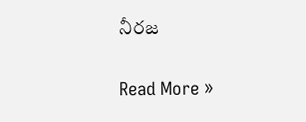నీరజ

Read More »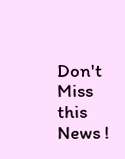Don't Miss this News !